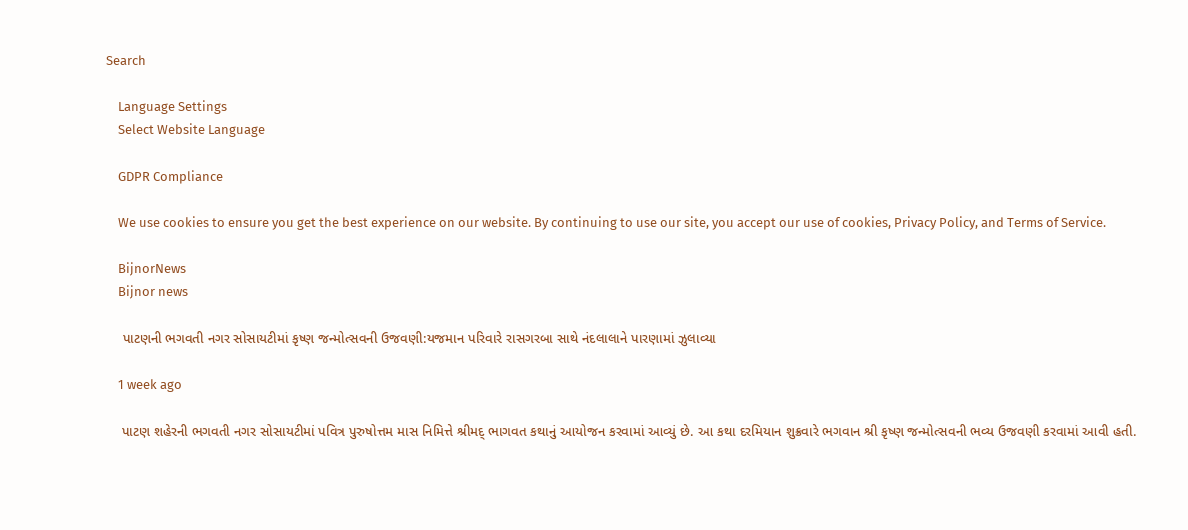Search

    Language Settings
    Select Website Language

    GDPR Compliance

    We use cookies to ensure you get the best experience on our website. By continuing to use our site, you accept our use of cookies, Privacy Policy, and Terms of Service.

    BijnorNews
    Bijnor news

    પાટણની ભગવતી નગર સોસાયટીમાં કૃષ્ણ જન્મોત્સવની ઉજવણી:યજમાન પરિવારે રાસગરબા સાથે નંદલાલાને પારણામાં ઝુલાવ્યા

    1 week ago

    પાટણ શહેરની ભગવતી નગર સોસાયટીમાં પવિત્ર પુરુષોત્તમ માસ નિમિત્તે શ્રીમદ્ ભાગવત કથાનું આયોજન કરવામાં આવ્યું છે. આ કથા દરમિયાન શુક્રવારે ભગવાન શ્રી કૃષ્ણ જન્મોત્સવની ભવ્ય ઉજવણી કરવામાં આવી હતી.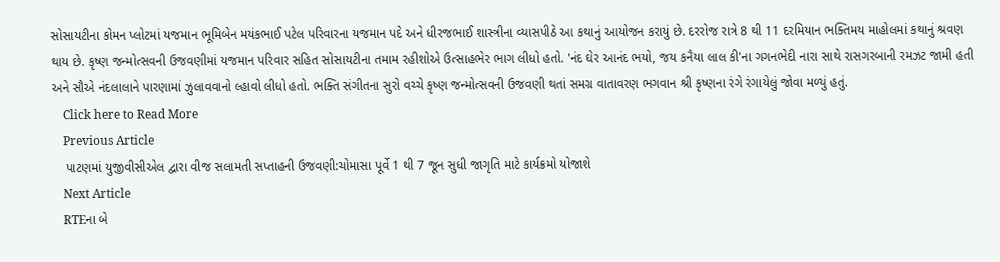સોસાયટીના કોમન પ્લોટમાં યજમાન ભૂમિબેન મયંકભાઈ પટેલ પરિવારના યજમાન પદે અને ધીરજભાઈ શાસ્ત્રીના વ્યાસપીઠે આ કથાનું આયોજન કરાયું છે. દરરોજ રાત્રે 8 થી 11 દરમિયાન ભક્તિમય માહોલમાં કથાનું શ્રવણ થાય છે. કૃષ્ણ જન્મોત્સવની ઉજવણીમાં યજમાન પરિવાર સહિત સોસાયટીના તમામ રહીશોએ ઉત્સાહભેર ભાગ લીધો હતો. 'નંદ ઘેર આનંદ ભયો, જય કનૈયા લાલ કી'ના ગગનભેદી નારા સાથે રાસગરબાની રમઝટ જામી હતી અને સૌએ નંદલાલાને પારણામાં ઝુલાવવાનો લ્હાવો લીધો હતો. ભક્તિ સંગીતના સુરો વચ્ચે કૃષ્ણ જન્મોત્સવની ઉજવણી થતાં સમગ્ર વાતાવરણ ભગવાન શ્રી કૃષ્ણના રંગે રંગાયેલું જોવા મળ્યું હતું.
    Click here to Read More
    Previous Article
    પાટણમાં યુજીવીસીએલ દ્વારા વીજ સલામતી સપ્તાહની ઉજવણી:ચોમાસા પૂર્વે 1 થી 7 જૂન સુધી જાગૃતિ માટે કાર્યક્રમો યોજાશે
    Next Article
    RTEના બે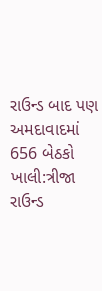રાઉન્ડ બાદ પણ અમદાવાદમાં 656 બેઠકો ખાલી:ત્રીજા રાઉન્ડ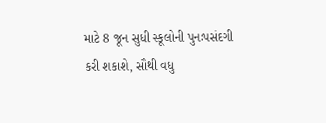માટે 8 જૂન સુધી સ્કૂલોની પુનઃપસંદગી કરી શકાશે, સૌથી વધુ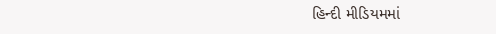હિન્દી મીડિયમમાં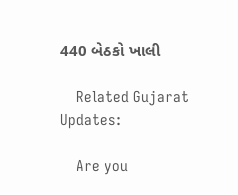440 બેઠકો ખાલી

    Related Gujarat Updates:

    Are you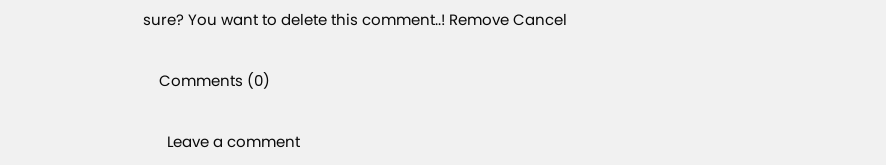sure? You want to delete this comment..! Remove Cancel

    Comments (0)

      Leave a comment